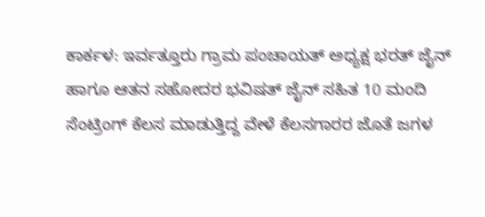ಕಾರ್ಕಳ: ಇರ್ವತ್ತೂರು ಗ್ರಾಮ ಪಂಚಾಯತ್ ಅಧ್ಯಕ್ಷ ಭರತ್ ಜೈನ್ ಹಾಗೂ ಆತನ ಸಹೋದರ ಭವಿಷತ್ ಜೈನ್ ಸಹಿತ 10 ಮಂದಿ ಸೆಂಟ್ರಿಂಗ್ ಕೆಲಸ ಮಾಡುತ್ತಿದ್ದ ವೇಳೆ ಕೆಲಸಗಾರರ ಜೊತೆ ಜಗಳ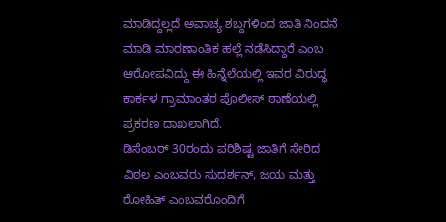ಮಾಡಿದ್ದಲ್ಲದೆ ಅವಾಚ್ಯ ಶಬ್ದಗಳಿಂದ ಜಾತಿ ನಿಂದನೆ ಮಾಡಿ ಮಾರಣಾಂತಿಕ ಹಲ್ಲೆ ನಡೆಸಿದ್ದಾರೆ ಎಂಬ ಆರೋಪವಿದ್ದು ಈ ಹಿನ್ನೆಲೆಯಲ್ಲಿ ಇವರ ವಿರುದ್ಧ ಕಾರ್ಕಳ ಗ್ರಾಮಾಂತರ ಪೊಲೀಸ್ ಠಾಣೆಯಲ್ಲಿ ಪ್ರಕರಣ ದಾಖಲಾಗಿದೆ.
ಡಿಸೆಂಬರ್ 30ರಂದು ಪರಿಶಿಷ್ಟ ಜಾತಿಗೆ ಸೇರಿದ ವಿಠಲ ಎಂಬವರು ಸುದರ್ಶನ್, ಜಯ ಮತ್ತು ರೋಹಿತ್ ಎಂಬವರೊಂದಿಗೆ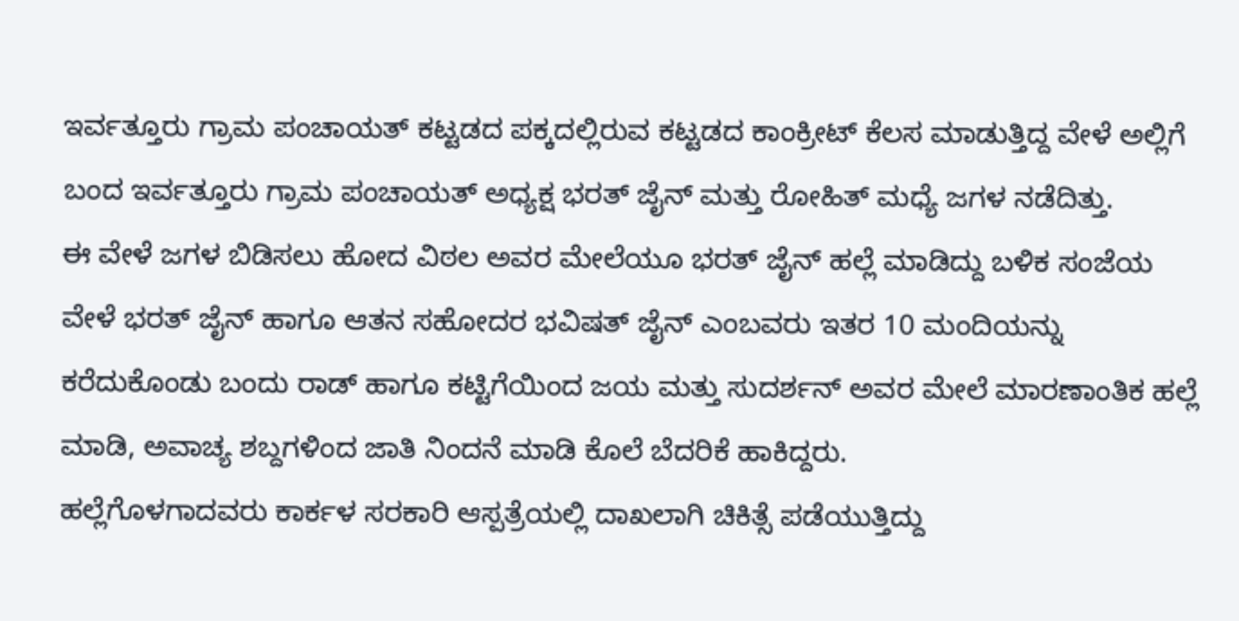ಇರ್ವತ್ತೂರು ಗ್ರಾಮ ಪಂಚಾಯತ್ ಕಟ್ಟಡದ ಪಕ್ಕದಲ್ಲಿರುವ ಕಟ್ಟಡದ ಕಾಂಕ್ರೀಟ್ ಕೆಲಸ ಮಾಡುತ್ತಿದ್ದ ವೇಳೆ ಅಲ್ಲಿಗೆ ಬಂದ ಇರ್ವತ್ತೂರು ಗ್ರಾಮ ಪಂಚಾಯತ್ ಅಧ್ಯಕ್ಷ ಭರತ್ ಜೈನ್ ಮತ್ತು ರೋಹಿತ್ ಮಧ್ಯೆ ಜಗಳ ನಡೆದಿತ್ತು.
ಈ ವೇಳೆ ಜಗಳ ಬಿಡಿಸಲು ಹೋದ ವಿಠಲ ಅವರ ಮೇಲೆಯೂ ಭರತ್ ಜೈನ್ ಹಲ್ಲೆ ಮಾಡಿದ್ದು ಬಳಿಕ ಸಂಜೆಯ ವೇಳೆ ಭರತ್ ಜೈನ್ ಹಾಗೂ ಆತನ ಸಹೋದರ ಭವಿಷತ್ ಜೈನ್ ಎಂಬವರು ಇತರ 10 ಮಂದಿಯನ್ನು ಕರೆದುಕೊಂಡು ಬಂದು ರಾಡ್ ಹಾಗೂ ಕಟ್ಟಿಗೆಯಿಂದ ಜಯ ಮತ್ತು ಸುದರ್ಶನ್ ಅವರ ಮೇಲೆ ಮಾರಣಾಂತಿಕ ಹಲ್ಲೆ ಮಾಡಿ, ಅವಾಚ್ಯ ಶಬ್ದಗಳಿಂದ ಜಾತಿ ನಿಂದನೆ ಮಾಡಿ ಕೊಲೆ ಬೆದರಿಕೆ ಹಾಕಿದ್ದರು.
ಹಲ್ಲೆಗೊಳಗಾದವರು ಕಾರ್ಕಳ ಸರಕಾರಿ ಆಸ್ಪತ್ರೆಯಲ್ಲಿ ದಾಖಲಾಗಿ ಚಿಕಿತ್ಸೆ ಪಡೆಯುತ್ತಿದ್ದು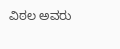ವಿಠಲ ಅವರು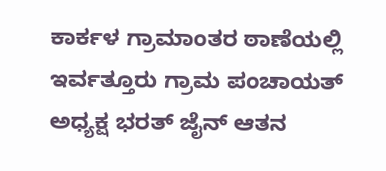ಕಾರ್ಕಳ ಗ್ರಾಮಾಂತರ ಠಾಣೆಯಲ್ಲಿ ಇರ್ವತ್ತೂರು ಗ್ರಾಮ ಪಂಚಾಯತ್ ಅಧ್ಯಕ್ಷ ಭರತ್ ಜೈನ್ ಆತನ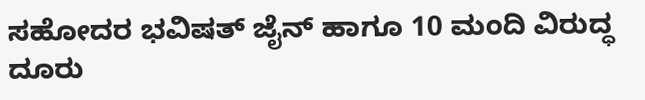ಸಹೋದರ ಭವಿಷತ್ ಜೈನ್ ಹಾಗೂ 10 ಮಂದಿ ವಿರುದ್ಧ ದೂರು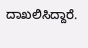ದಾಖಲಿಸಿದ್ದಾರೆ.